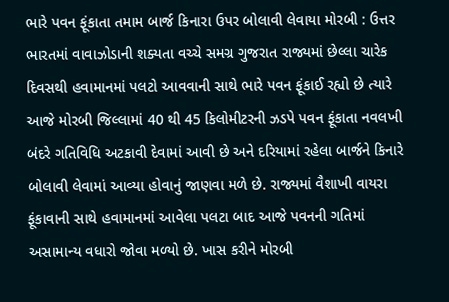ભારે પવન ફૂંકાતા તમામ બાર્જ કિનારા ઉપર બોલાવી લેવાયા મોરબી : ઉત્તર ભારતમાં વાવાઝોડાની શક્યતા વચ્ચે સમગ્ર ગુજરાત રાજ્યમાં છેલ્લા ચારેક દિવસથી હવામાનમાં પલટો આવવાની સાથે ભારે પવન ફૂંકાઈ રહ્યો છે ત્યારે આજે મોરબી જિલ્લામાં 40 થી 45 કિલોમીટરની ઝડપે પવન ફૂંકાતા નવલખી બંદરે ગતિવિધિ અટકાવી દેવામાં આવી છે અને દરિયામાં રહેલા બાર્જને કિનારે બોલાવી લેવામાં આવ્યા હોવાનું જાણવા મળે છે. રાજ્યમાં વૈશાખી વાયરા ફૂંકાવાની સાથે હવામાનમાં આવેલા પલટા બાદ આજે પવનની ગતિમાં અસામાન્ય વધારો જોવા મળ્યો છે. ખાસ કરીને મોરબી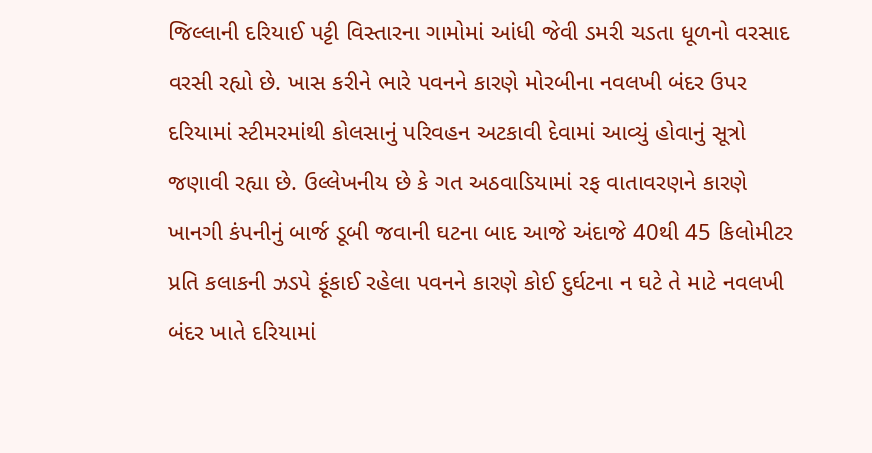જિલ્લાની દરિયાઈ પટ્ટી વિસ્તારના ગામોમાં આંધી જેવી ડમરી ચડતા ધૂળનો વરસાદ વરસી રહ્યો છે. ખાસ કરીને ભારે પવનને કારણે મોરબીના નવલખી બંદર ઉપર દરિયામાં સ્ટીમરમાંથી કોલસાનું પરિવહન અટકાવી દેવામાં આવ્યું હોવાનું સૂત્રો જણાવી રહ્યા છે. ઉલ્લેખનીય છે કે ગત અઠવાડિયામાં રફ વાતાવરણને કારણે ખાનગી કંપનીનું બાર્જ ડૂબી જવાની ઘટના બાદ આજે અંદાજે 40થી 45 કિલોમીટર પ્રતિ કલાકની ઝડપે ફૂંકાઈ રહેલા પવનને કારણે કોઈ દુર્ઘટના ન ઘટે તે માટે નવલખી બંદર ખાતે દરિયામાં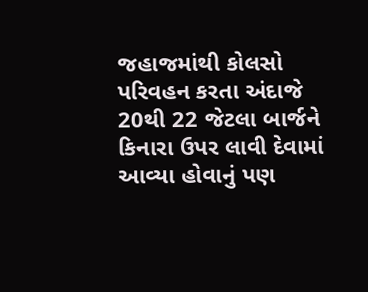જહાજમાંથી કોલસો પરિવહન કરતા અંદાજે 20થી 22 જેટલા બાર્જને કિનારા ઉપર લાવી દેવામાં આવ્યા હોવાનું પણ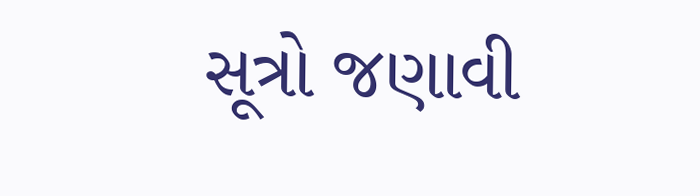સૂત્રો જણાવી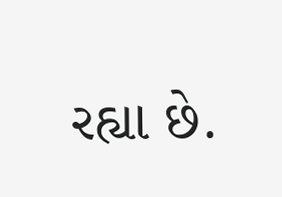રહ્યા છે.